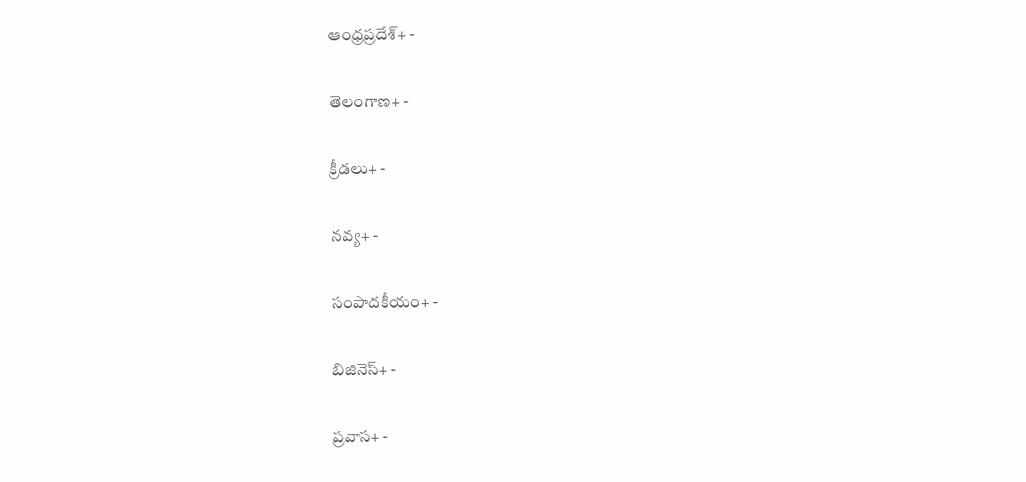ఆంధ్రప్రదేశ్+ -

తెలంగాణ+ -

క్రీడలు+ -

నవ్య+ -

సంపాదకీయం+ -

బిజినెస్+ -

ప్రవాస+ -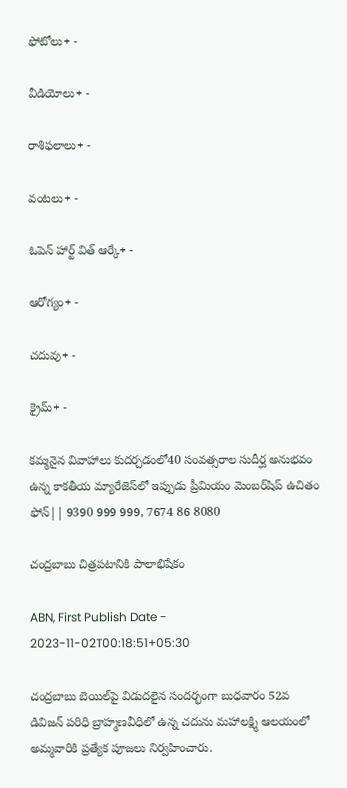ఫోటోలు+ -

వీడియోలు+ -

రాశిఫలాలు+ -

వంటలు+ -

ఓపెన్ హార్ట్ విత్ ఆర్కే+ -

ఆరోగ్యం+ -

చదువు+ -

క్రైమ్+ -

కమ్మనైన వివాహాలు కుదర్చడంలో40 సంవత్సరాల సుదీర్ఘ అనుభవం ఉన్న కాకతీయ మ్యారేజెస్‌లో ఇప్పుడు ప్రీమియం మెంబర్‌షిప్‌ ఉచితం ఫోన్|| 9390 999 999, 7674 86 8080

చంద్రబాబు చిత్రపటానికి పాలాభిషేకం

ABN, First Publish Date - 2023-11-02T00:18:51+05:30

చంద్రబాబు బెయిల్‌పై విడుదలైన సందర్భంగా బుధవారం 52వ డివిజన్‌ పరిధి బ్రాహ్మణవీధిలో ఉన్న చదును మహాలక్ష్మి ఆలయంలో అమ్మవారికి ప్రత్యేక పూజలు నిర్వహించారు.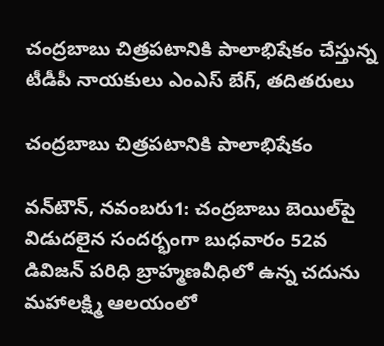చంద్రబాబు చిత్రపటానికి పాలాభిషేకం చేస్తున్న టీడీపీ నాయకులు ఎంఎస్‌ బేగ్‌, తదితరులు

చంద్రబాబు చిత్రపటానికి పాలాభిషేకం

వన్‌టౌన్‌, నవంబరు1: చంద్రబాబు బెయిల్‌పై విడుదలైన సందర్భంగా బుధవారం 52వ డివిజన్‌ పరిధి బ్రాహ్మణవీధిలో ఉన్న చదును మహాలక్ష్మి ఆలయంలో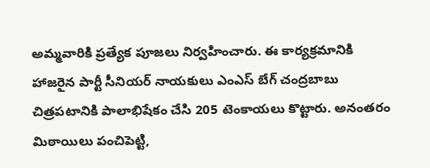అమ్మవారికి ప్రత్యేక పూజలు నిర్వహించారు. ఈ కార్యక్రమానికి హాజరైన పార్టీ సీనియర్‌ నాయకులు ఎంఎస్‌ బేగ్‌ చంద్రబాబు చిత్రపటానికి పాలాభిషేకం చేసి 205 టెంకాయలు కొట్టారు. అనంతరం మిఠాయిలు పంచిపెట్టి,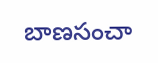బాణసంచా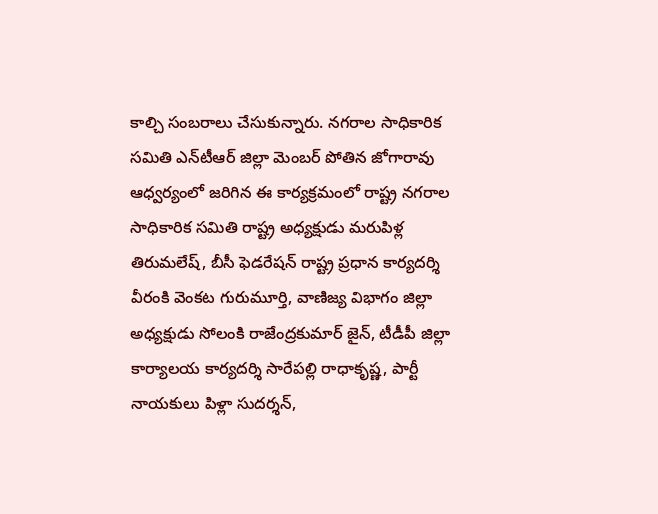కాల్చి సంబరాలు చేసుకున్నారు. నగరాల సాధికారిక సమితి ఎన్‌టీఆర్‌ జిల్లా మెంబర్‌ పోతిన జోగారావు ఆధ్వర్యంలో జరిగిన ఈ కార్యక్రమంలో రాష్ట్ర నగరాల సాధికారిక సమితి రాష్ట్ర అధ్యక్షుడు మరుపిళ్ల తిరుమలేష్‌, బీసీ ఫెడరేషన్‌ రాష్ట్ర ప్రధాన కార్యదర్శి వీరంకి వెంకట గురుమూర్తి, వాణిజ్య విభాగం జిల్లా అధ్యక్షుడు సోలంకి రాజేంద్రకుమార్‌ జైన్‌, టీడీపీ జిల్లా కార్యాలయ కార్యదర్శి సారేపల్లి రాధాకృష్ణ, పార్టీ నాయకులు పిళ్లా సుదర్శన్‌,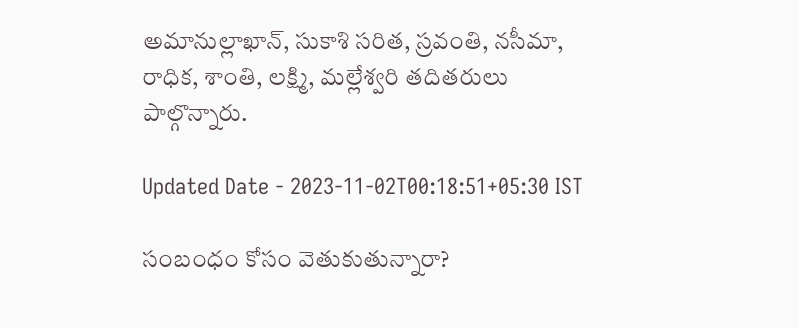అమానుల్లాఖాన్‌, సుకాశి సరిత, స్రవంతి, నసీమా, రాధిక, శాంతి, లక్ష్మి, మల్లేశ్వరి తదితరులు పాల్గొన్నారు.

Updated Date - 2023-11-02T00:18:51+05:30 IST

సంబంధం కోసం వెతుకుతున్నారా?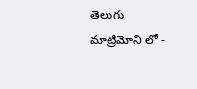తెలుగు మాట్రిమోని లో -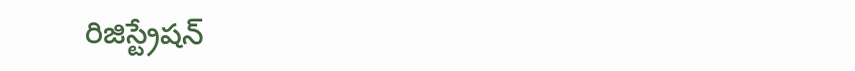రిజిస్ట్రేషన్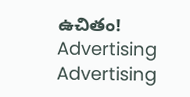ఉచితం!
Advertising
Advertising